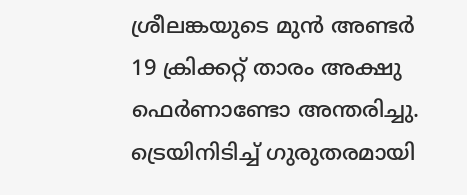ശ്രീലങ്കയുടെ മുൻ അണ്ടർ 19 ക്രിക്കറ്റ് താരം അക്ഷു ഫെർണാണ്ടോ അന്തരിച്ചു. ട്രെയിനിടിച്ച് ഗുരുതരമായി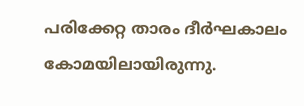പരിക്കേറ്റ താരം ദീർഘകാലം കോമയിലായിരുന്നു.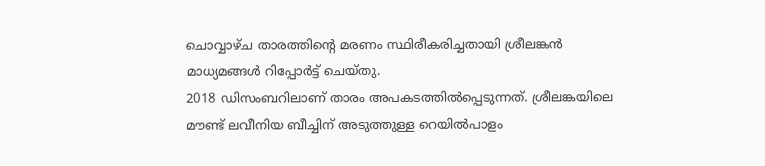ചൊവ്വാഴ്ച താരത്തിന്റെ മരണം സ്ഥിരീകരിച്ചതായി ശ്രീലങ്കൻ മാധ്യമങ്ങൾ റിപ്പോർട്ട് ചെയ്തു.
2018 ഡിസംബറിലാണ് താരം അപകടത്തിൽപ്പെടുന്നത്. ശ്രീലങ്കയിലെ മൗണ്ട് ലവീനിയ ബീച്ചിന് അടുത്തുള്ള റെയിൽപാളം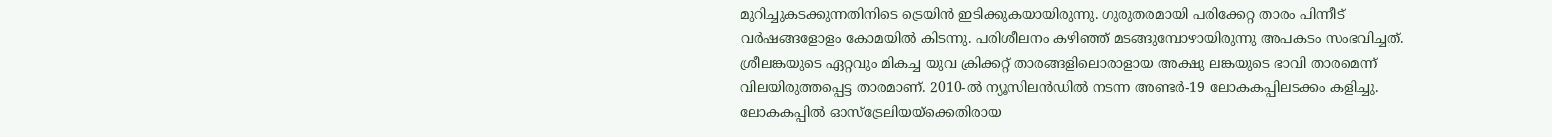മുറിച്ചുകടക്കുന്നതിനിടെ ട്രെയിൻ ഇടിക്കുകയായിരുന്നു. ഗുരുതരമായി പരിക്കേറ്റ താരം പിന്നീട് വർഷങ്ങളോളം കോമയിൽ കിടന്നു. പരിശീലനം കഴിഞ്ഞ് മടങ്ങുമ്പോഴായിരുന്നു അപകടം സംഭവിച്ചത്.
ശ്രീലങ്കയുടെ ഏറ്റവും മികച്ച യുവ ക്രിക്കറ്റ് താരങ്ങളിലൊരാളായ അക്ഷു ലങ്കയുടെ ഭാവി താരമെന്ന് വിലയിരുത്തപ്പെട്ട താരമാണ്. 2010-ൽ ന്യൂസിലൻഡിൽ നടന്ന അണ്ടർ-19 ലോകകപ്പിലടക്കം കളിച്ചു. ലോകകപ്പിൽ ഓസ്ട്രേലിയയ്ക്കെതിരായ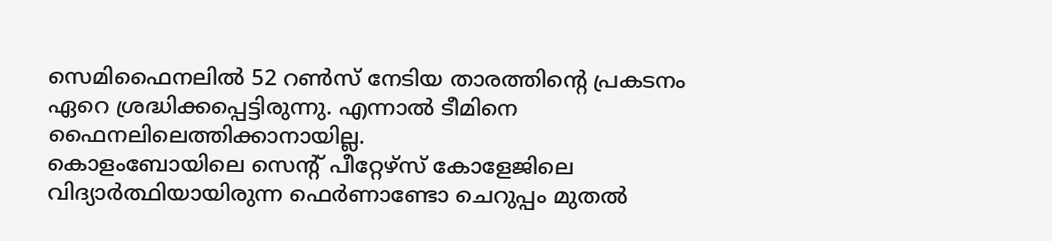സെമിഫൈനലിൽ 52 റൺസ് നേടിയ താരത്തിന്റെ പ്രകടനം ഏറെ ശ്രദ്ധിക്കപ്പെട്ടിരുന്നു. എന്നാൽ ടീമിനെ ഫൈനലിലെത്തിക്കാനായില്ല.
കൊളംബോയിലെ സെന്റ് പീറ്റേഴ്സ് കോളേജിലെ വിദ്യാർത്ഥിയായിരുന്ന ഫെർണാണ്ടോ ചെറുപ്പം മുതൽ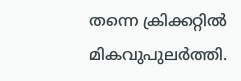തന്നെ ക്രിക്കറ്റിൽ മികവുപുലർത്തി.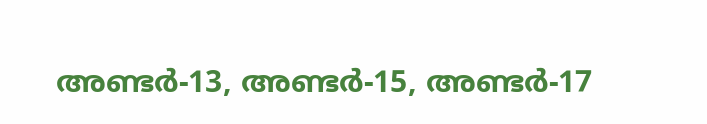അണ്ടർ-13, അണ്ടർ-15, അണ്ടർ-17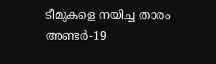ടീമുകളെ നയിച്ച താരം അണ്ടർ-19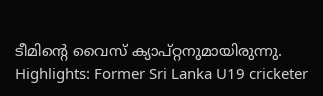ടീമിന്റെ വൈസ് ക്യാപ്റ്റനുമായിരുന്നു.
Highlights: Former Sri Lanka U19 cricketer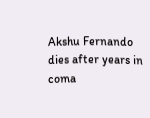Akshu Fernando dies after years in coma